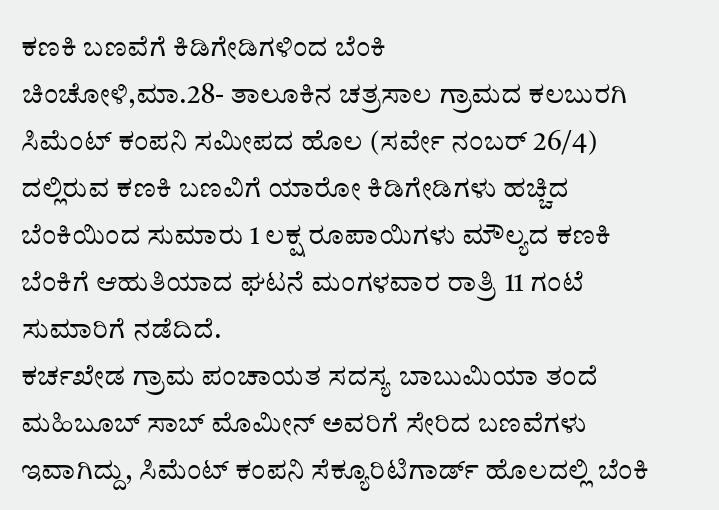ಕಣಕಿ ಬಣವೆಗೆ ಕಿಡಿಗೇಡಿಗಳಿಂದ ಬೆಂಕಿ
ಚಿಂಚೋಳಿ,ಮಾ.28- ತಾಲೂಕಿನ ಚತ್ರಸಾಲ ಗ್ರಾಮದ ಕಲಬುರಗಿ ಸಿಮೆಂಟ್ ಕಂಪನಿ ಸಮೀಪದ ಹೊಲ (ಸರ್ವೇ ನಂಬರ್ 26/4) ದಲ್ಲಿರುವ ಕಣಕಿ ಬಣವಿಗೆ ಯಾರೋ ಕಿಡಿಗೇಡಿಗಳು ಹಚ್ಚಿದ ಬೆಂಕಿಯಿಂದ ಸುಮಾರು 1 ಲಕ್ಷ ರೂಪಾಯಿಗಳು ಮೌಲ್ಯದ ಕಣಕಿ ಬೆಂಕಿಗೆ ಆಹುತಿಯಾದ ಘಟನೆ ಮಂಗಳವಾರ ರಾತ್ರಿ 11 ಗಂಟೆ ಸುಮಾರಿಗೆ ನಡೆದಿದೆ.
ಕರ್ಚಖೇಡ ಗ್ರಾಮ ಪಂಚಾಯತ ಸದಸ್ಯ ಬಾಬುಮಿಯಾ ತಂದೆ ಮಹಿಬೂಬ್ ಸಾಬ್ ಮೊಮೀನ್ ಅವರಿಗೆ ಸೇರಿದ ಬಣವೆಗಳು ಇವಾಗಿದ್ದು, ಸಿಮೆಂಟ್ ಕಂಪನಿ ಸೆಕ್ಯೂರಿಟಿಗಾರ್ಡ್ ಹೊಲದಲ್ಲಿ ಬೆಂಕಿ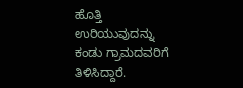ಹೊತ್ತಿ ಉರಿಯುವುದನ್ನು ಕಂಡು ಗ್ರಾಮದವರಿಗೆ ತಿಳಿಸಿದ್ದಾರೆ.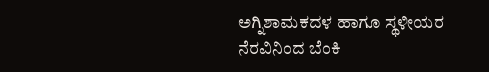ಅಗ್ನಿಶಾಮಕದಳ ಹಾಗೂ ಸ್ಥಳೀಯರ ನೆರವಿನಿಂದ ಬೆಂಕಿ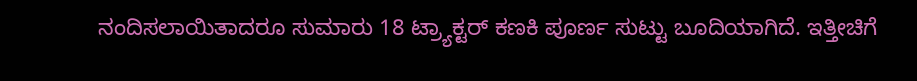ನಂದಿಸಲಾಯಿತಾದರೂ ಸುಮಾರು 18 ಟ್ರ್ಯಾಕ್ಟರ್ ಕಣಕಿ ಪೂರ್ಣ ಸುಟ್ಟು ಬೂದಿಯಾಗಿದೆ. ಇತ್ತೀಚಿಗೆ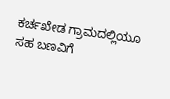ಕರ್ಚಖೇಡ ಗ್ರಾಮದಲ್ಲಿಯೂ ಸಹ ಬಣವಿಗೆ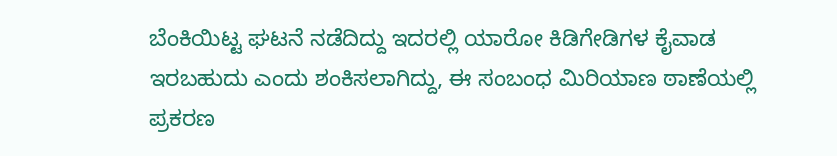ಬೆಂಕಿಯಿಟ್ಟ ಘಟನೆ ನಡೆದಿದ್ದು ಇದರಲ್ಲಿ ಯಾರೋ ಕಿಡಿಗೇಡಿಗಳ ಕೈವಾಡ ಇರಬಹುದು ಎಂದು ಶಂಕಿಸಲಾಗಿದ್ದು, ಈ ಸಂಬಂಧ ಮಿರಿಯಾಣ ಠಾಣೆಯಲ್ಲಿ ಪ್ರಕರಣ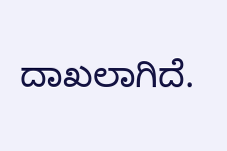ದಾಖಲಾಗಿದೆ.